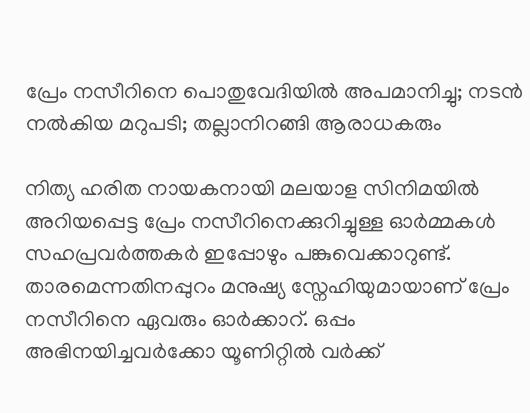പ്രേം നസീറിനെ പൊതുവേദിയിൽ അപമാനിച്ചു; നടൻ നൽകിയ മറുപടി; തല്ലാനിറങ്ങി ആരാധകരും

നിത്യ ഹരിത നായകനായി മലയാള സിനിമയിൽ അറിയപ്പെട്ട പ്രേം നസീറിനെക്കുറിച്ചുള്ള ഓർമ്മകൾ സഹപ്രവർത്തകർ ഇപ്പോഴും പങ്കുവെക്കാറുണ്ട്. താരമെന്നതിനപ്പുറം മനുഷ്യ സ്നേഹിയുമായാണ് പ്രേം നസീറിനെ ഏവരും ഓർക്കാറ്. ഒപ്പം അഭിനയിച്ചവർക്കോ യൂണിറ്റിൽ വർക്ക്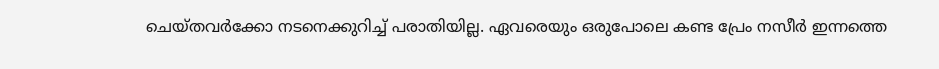ചെയ്തവർക്കോ നടനെക്കുറിച്ച് പരാതിയില്ല. ഏവരെയും ഒരുപോലെ കണ്ട പ്രേം നസീർ ഇന്നത്തെ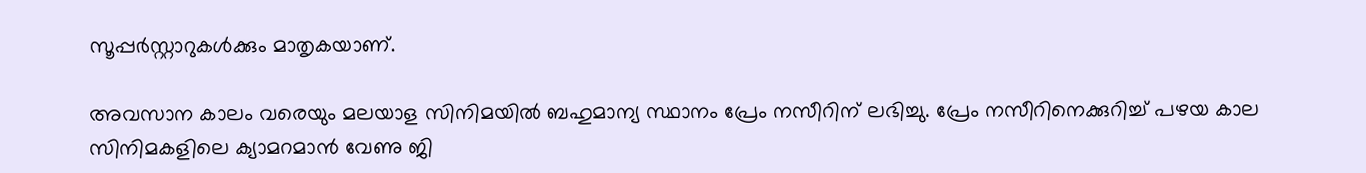സൂപ്പർസ്റ്റാറുകൾക്കും മാതൃകയാണ്.

അവസാന കാലം വരെയും മലയാള സിനിമയിൽ ബഹുമാന്യ സ്ഥാനം പ്രേം നസീറിന് ലഭിച്ചു. പ്രേം നസീറിനെക്കുറിച്ച് പഴയ കാല സിനിമകളിലെ ക്യാമറമാൻ വേണു ജി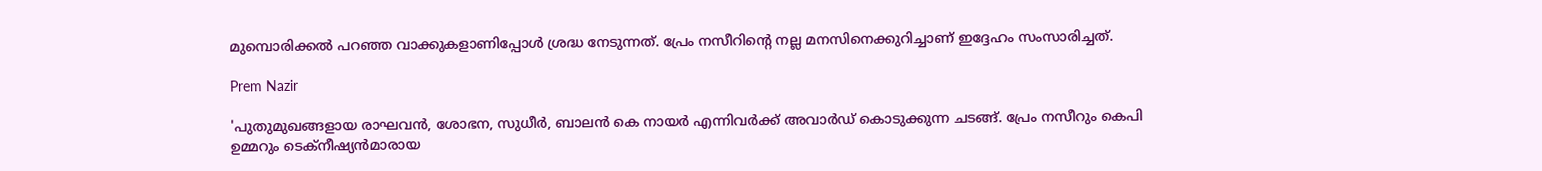മുമ്പൊരിക്കൽ പറഞ്ഞ വാക്കുകളാണിപ്പോൾ ശ്രദ്ധ നേടുന്നത്. പ്രേം നസീറിന്റെ നല്ല മനസിനെക്കുറിച്ചാണ് ഇദ്ദേഹം സംസാരിച്ചത്.

Prem Nazir

'പുതുമുഖങ്ങളായ രാഘവൻ, ശോഭന, സുധീർ, ബാലൻ കെ നായർ എന്നിവർക്ക് അവാർഡ് കൊടുക്കുന്ന ചടങ്ങ്. പ്രേം നസീറും കെപി ഉമ്മറും ടെക്നീഷ്യൻമാരായ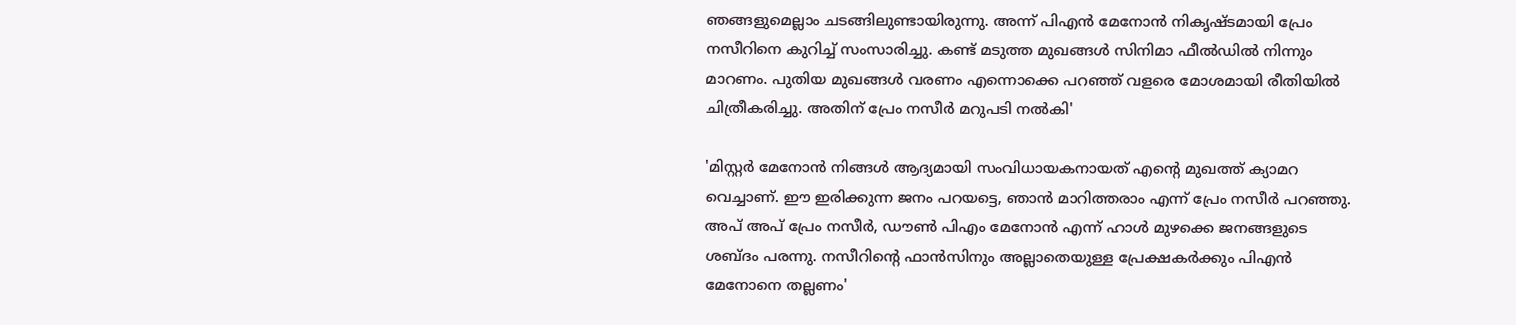ഞങ്ങളുമെല്ലാം ചടങ്ങിലുണ്ടായിരുന്നു. അന്ന് പിഎൻ മേനോൻ നികൃഷ്ടമായി പ്രേം നസീറിനെ കുറിച്ച് സംസാരിച്ചു. കണ്ട് മടുത്ത മുഖങ്ങൾ സിനിമാ ഫീൽഡിൽ നിന്നും മാറണം. പുതിയ മുഖങ്ങൾ വരണം എന്നൊക്കെ പറഞ്ഞ് വളരെ മോശമായി രീതിയിൽ ചിത്രീകരിച്ചു. അതിന് പ്രേം നസീർ മറുപടി നൽകി'

'മിസ്റ്റർ മേനോൻ നിങ്ങൾ ആദ്യമായി സംവിധായകനായത് എന്റെ മുഖത്ത് ക്യാമറ വെച്ചാണ്. ഈ ഇരിക്കുന്ന ജനം പറയട്ടെ, ഞാൻ മാറിത്തരാം എന്ന് പ്രേം നസീർ പറഞ്ഞു. അപ് അപ് പ്രേം നസീർ, ഡൗൺ പിഎം മേനോ‍ൻ എന്ന് ഹാൾ മുഴക്കെ ജനങ്ങളുടെ ശബ്ദം പരന്നു. നസീറിന്റെ ഫാൻസിനും അല്ലാതെയുള്ള പ്രേക്ഷകർക്കും പിഎൻ മേനോനെ തല്ലണം'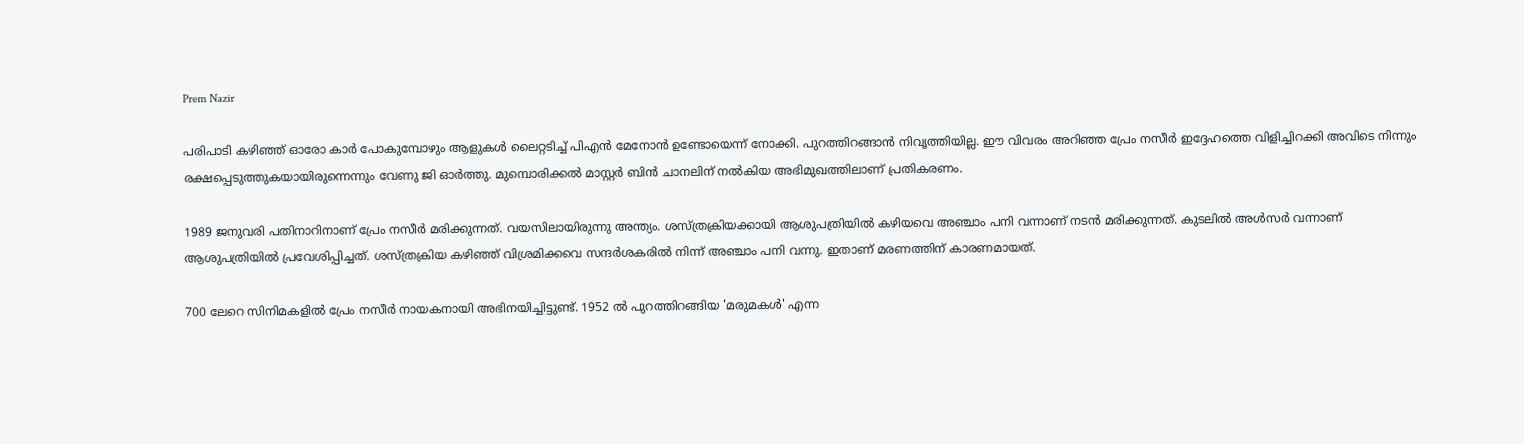Prem Nazir

പരിപാടി കഴിഞ്ഞ് ഓരോ കാർ പോകുമ്പോഴും ആളുകൾ ലൈറ്റടിച്ച് പിഎൻ മേനോൻ ഉണ്ടോയെന്ന് നോക്കി. പുറത്തിറങ്ങാൻ നിവൃത്തിയില്ല. ഈ വിവരം അറിഞ്ഞ പ്രേം നസീർ ഇദ്ദേഹത്തെ വിളിച്ചിറക്കി അവിടെ നിന്നും രക്ഷപ്പെടുത്തുകയായിരുന്നെന്നും വേണു ജി ഓർത്തു. മുമ്പൊരിക്കൽ മാസ്റ്റർ ബിൻ ചാനലിന് നൽകിയ അഭിമുഖത്തിലാണ് പ്രതികരണം.

1989 ജനുവരി പതിനാറിനാണ് പ്രേം നസീർ മരിക്കുന്നത്. വയസിലായിരുന്നു അന്ത്യം. ശസ്ത്രക്രിയക്കായി ആശുപത്രിയിൽ കഴിയവെ അഞ്ചാം പനി വന്നാണ് നടൻ മരിക്കുന്നത്. കുടലിൽ അൾസർ വന്നാണ് ആശുപത്രിയിൽ പ്രവേശിപ്പിച്ചത്. ശസ്ത്രക്രിയ കഴിഞ്ഞ് വിശ്രമിക്കവെ സന്ദർശകരിൽ നിന്ന് അഞ്ചാം പനി വന്നു. ഇതാണ് മരണത്തിന് കാരണമായത്.

700 ലേറെ സിനിമകളിൽ പ്രേം നസീർ നായകനായി അഭിനയിച്ചിട്ടുണ്ട്. 1952 ൽ പുറത്തിറങ്ങിയ 'മരുമകൾ' എന്ന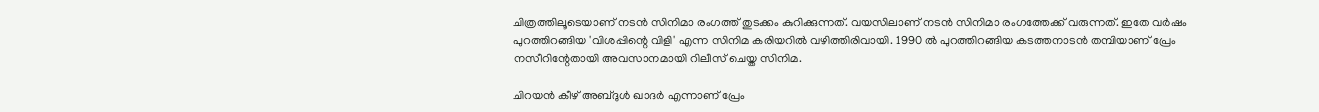ചിത്രത്തിലൂടെയാണ് നടൻ സിനിമാ രംഗത്ത് തുടക്കം കുറിക്കുന്നത്. വയസിലാണ് നടൻ സിനിമാ രംഗത്തേക്ക് വരുന്നത്. ഇതേ വർഷം പുറത്തിറങ്ങിയ 'വിശപ്പിന്റെ വിളി' എന്ന സിനിമ കരിയറിൽ വഴിത്തിരിവായി. 1990 ൽ പുറത്തിറങ്ങിയ കടത്തനാടൻ തമ്പിയാണ് പ്രേം നസീറിന്റേതായി അവസാനമായി റിലീസ് ചെയ്ത സിനിമ.

ചിറയൻ കീഴ് അബ്ദുൾ ഖാദർ എന്നാണ് പ്രേം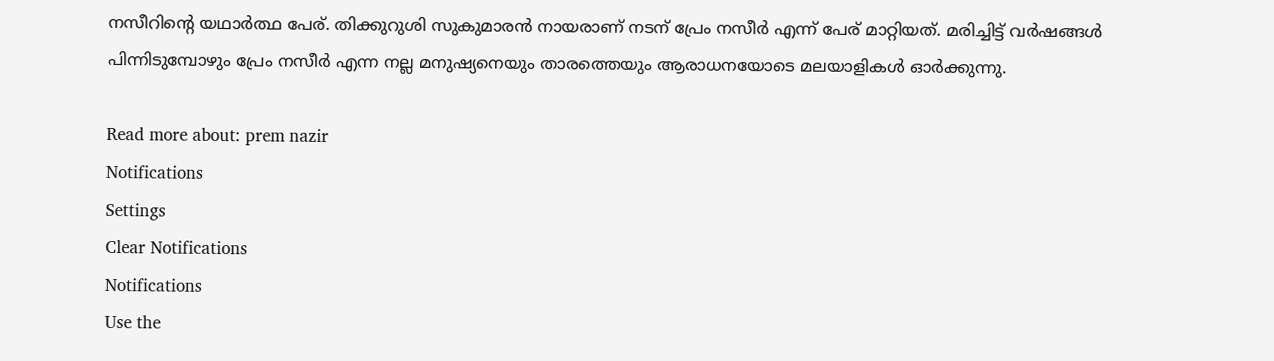നസീറിന്റെ യഥാർത്ഥ പേര്. തിക്കുറുശി സുകുമാരൻ നായരാണ് നടന് പ്രേം നസീർ എന്ന് പേര് മാറ്റിയത്. മരിച്ചിട്ട് വർഷങ്ങൾ പിന്നിടുമ്പോഴും പ്രേം നസീർ എന്ന നല്ല മനുഷ്യനെയും താരത്തെയും ആരാധനയോടെ മലയാളികൾ ഓർക്കുന്നു.

Read more about: prem nazir
Notifications
Settings
Clear Notifications
Notifications
Use the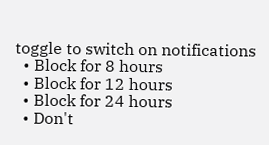toggle to switch on notifications
  • Block for 8 hours
  • Block for 12 hours
  • Block for 24 hours
  • Don't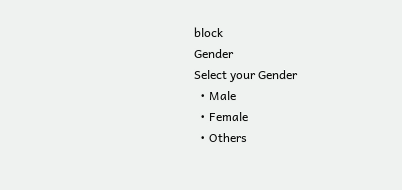block
Gender
Select your Gender
  • Male
  • Female
  • Others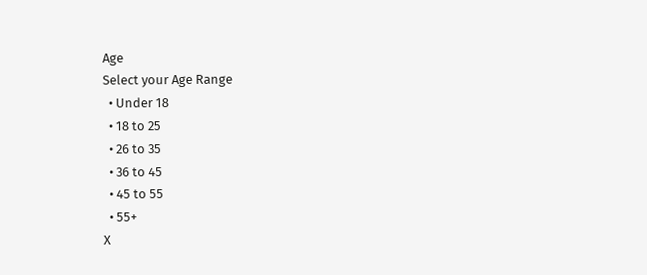Age
Select your Age Range
  • Under 18
  • 18 to 25
  • 26 to 35
  • 36 to 45
  • 45 to 55
  • 55+
X